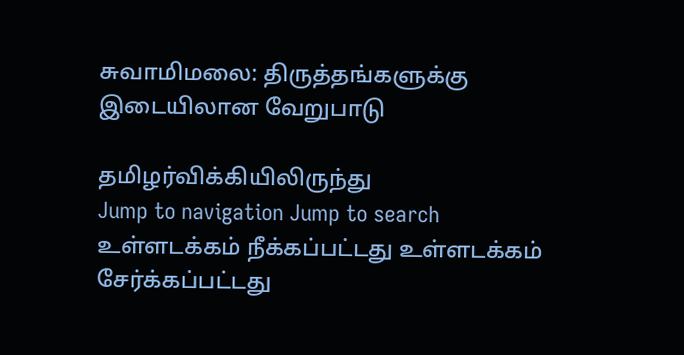சுவாமிமலை: திருத்தங்களுக்கு இடையிலான வேறுபாடு

தமிழர்விக்கியிலிருந்து
Jump to navigation Jump to search
உள்ளடக்கம் நீக்கப்பட்டது உள்ளடக்கம் சேர்க்கப்பட்டது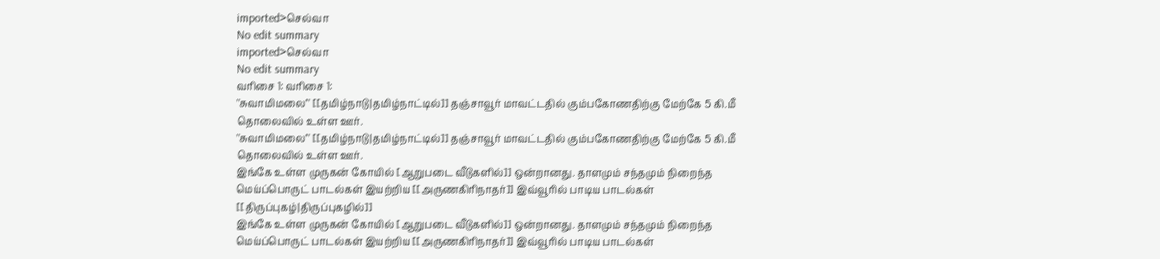imported>செல்வா
No edit summary
imported>செல்வா
No edit summary
வரிசை 1: வரிசை 1:
''சுவாமிமலை''' [[தமிழ்நாடு|தமிழ்நாட்டில்]] தஞ்சாவூர் மாவட்டதில் கும்பகோணதிற்கு மேற்கே 5 கி.மீ தொலைவில் உள்ள ஊர்.
''சுவாமிமலை''' [[தமிழ்நாடு|தமிழ்நாட்டில்]] தஞ்சாவூர் மாவட்டதில் கும்பகோணதிற்கு மேற்கே 5 கி.மீ தொலைவில் உள்ள ஊர்.
இங்கே உள்ள முருகன் கோயில் [ஆறுபடை வீடுகளில்]] ஒன்றானது. தாளமும் சந்தமும் நிறைந்த மெய்ப்பொருட் பாடல்கள் இயற்றிய [[அருணகிரிநாதர்]] இவ்வூரில் பாடிய பாடல்கள் [[திருப்புகழ்|திருப்புகழில்]]
இங்கே உள்ள முருகன் கோயில் [ஆறுபடை வீடுகளில்]] ஒன்றானது. தாளமும் சந்தமும் நிறைந்த மெய்ப்பொருட் பாடல்கள் இயற்றிய [[அருணகிரிநாதர்]] இவ்வூரில் பாடிய பாடல்கள்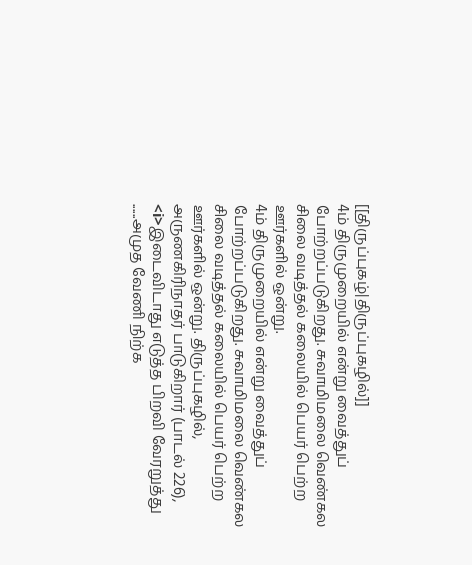[[திருப்புகழ்|திருப்புகழில்]]
4ம் திருமுறையில் என்று வைத்துப் போற்றப்படுகிறது. சுவாமிமலை வெண்கல சிலை வடித்தல் கலையில் பெயர் பெற்ற ஊர்களில் ஒன்று.
4ம் திருமுறையில் என்று வைத்துப் போற்றப்படுகிறது. சுவாமிமலை வெண்கல சிலை வடித்தல் கலையில் பெயர் பெற்ற ஊர்களில் ஒன்று. திருப்புகழில், அருணகிரிநாதர் பாடுகிறார் (பாடல் 226), <i>இடைவிடாது எடுத்த பிறவி வேரறுத்து ......அமுத வேணி நிற்க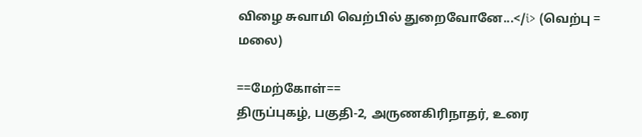விழை சுவாமி வெற்பில் துறைவோனே...</i> (வெற்பு = மலை)

==மேற்கோள்==
திருப்புகழ், பகுதி-2, அருணகிரிநாதர், உரை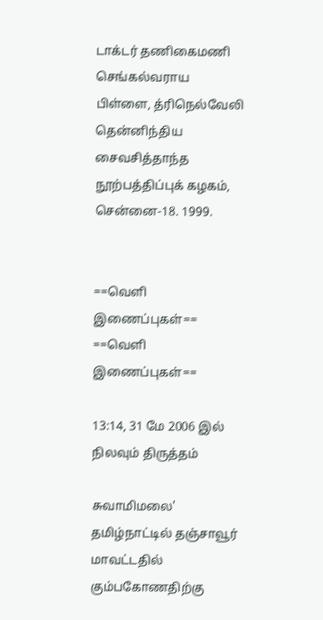டாக்டர் தணிகைமணி செங்கல்வராய பிள்ளை, த்ரிநெல்வேலி தென்னிந்திய சைவசித்தாந்த நூற்பத்திப்புக் கழகம், சென்னை-18. 1999.


==வெளி இணைப்புகள்==
==வெளி இணைப்புகள்==

13:14, 31 மே 2006 இல் நிலவும் திருத்தம்

சுவாமிமலை' தமிழ்நாட்டில் தஞ்சாவூர் மாவட்டதில் கும்பகோணதிற்கு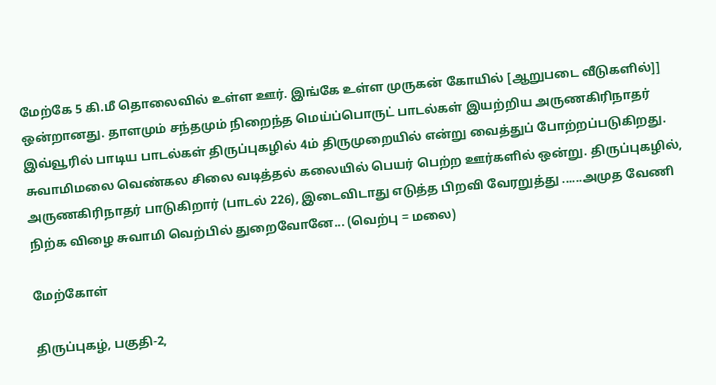மேற்கே 5 கி.மீ தொலைவில் உள்ள ஊர். இங்கே உள்ள முருகன் கோயில் [ஆறுபடை வீடுகளில்]] ஒன்றானது. தாளமும் சந்தமும் நிறைந்த மெய்ப்பொருட் பாடல்கள் இயற்றிய அருணகிரிநாதர் இவ்வூரில் பாடிய பாடல்கள் திருப்புகழில் 4ம் திருமுறையில் என்று வைத்துப் போற்றப்படுகிறது. சுவாமிமலை வெண்கல சிலை வடித்தல் கலையில் பெயர் பெற்ற ஊர்களில் ஒன்று. திருப்புகழில், அருணகிரிநாதர் பாடுகிறார் (பாடல் 226), இடைவிடாது எடுத்த பிறவி வேரறுத்து ......அமுத வேணி நிற்க விழை சுவாமி வெற்பில் துறைவோனே... (வெற்பு = மலை)

மேற்கோள்

திருப்புகழ், பகுதி-2,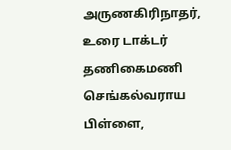அருணகிரிநாதர், உரை டாக்டர் தணிகைமணி செங்கல்வராய பிள்ளை,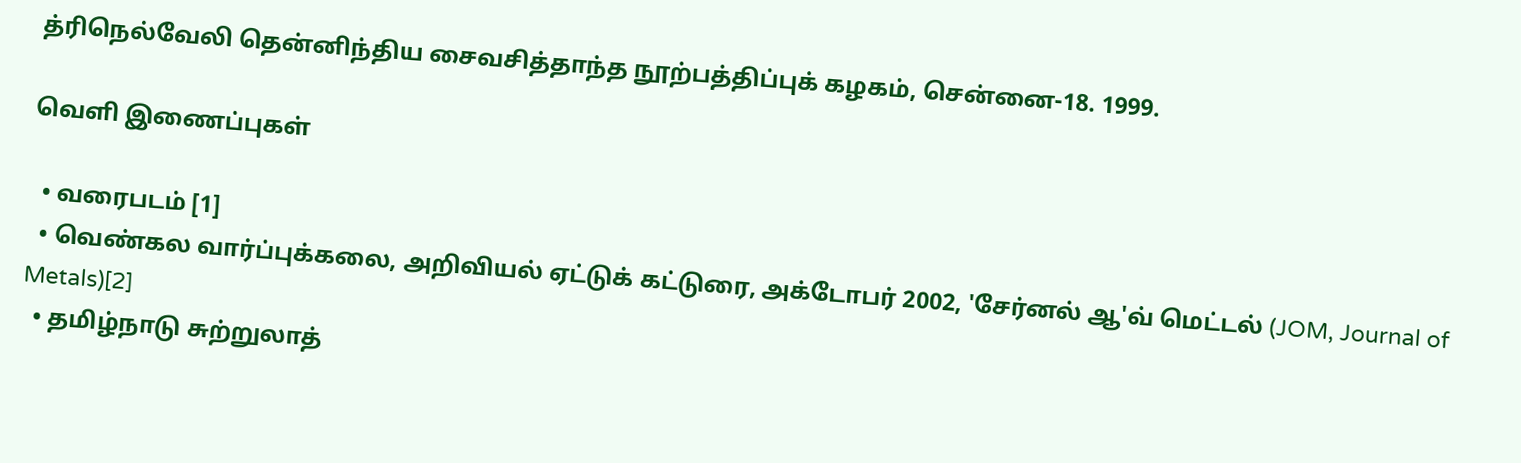த்ரிநெல்வேலி தென்னிந்திய சைவசித்தாந்த நூற்பத்திப்புக் கழகம், சென்னை-18. 1999.

வெளி இணைப்புகள்

  • வரைபடம் [1]
  • வெண்கல வார்ப்புக்கலை, அறிவியல் ஏட்டுக் கட்டுரை, அக்டோபர் 2002, 'சேர்னல் ஆ'வ் மெட்டல் (JOM, Journal of Metals)[2]
  • தமிழ்நாடு சுற்றுலாத்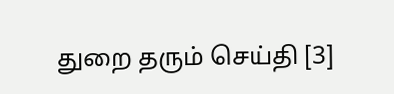துறை தரும் செய்தி [3]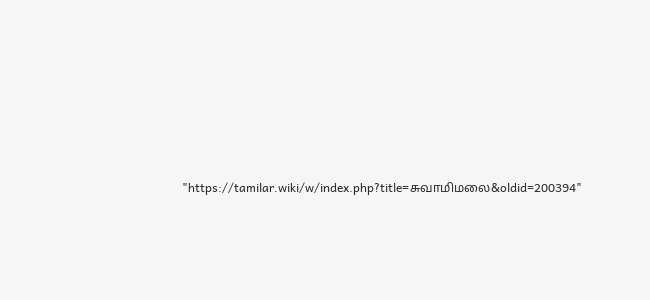"https://tamilar.wiki/w/index.php?title=சுவாமிமலை&oldid=200394"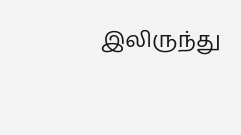இலிருந்து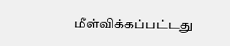மீள்விக்கப்பட்டது